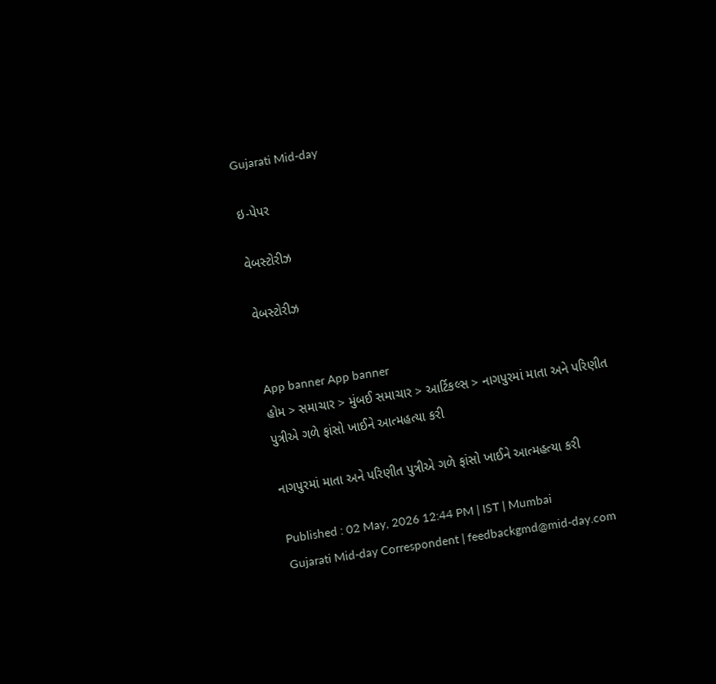Gujarati Mid-day

ઇ-પેપર

વેબસ્ટોરીઝ

વેબસ્ટોરીઝ


App banner App banner
હોમ > સમાચાર > મુંબઈ સમાચાર > આર્ટિકલ્સ > નાગપુરમાં માતા અને પરિણીત પુત્રીએ ગળે ફાંસો ખાઈને આત્મહત્યા કરી

નાગપુરમાં માતા અને પરિણીત પુત્રીએ ગળે ફાંસો ખાઈને આત્મહત્યા કરી

Published : 02 May, 2026 12:44 PM | IST | Mumbai
Gujarati Mid-day Correspondent | feedbackgmd@mid-day.com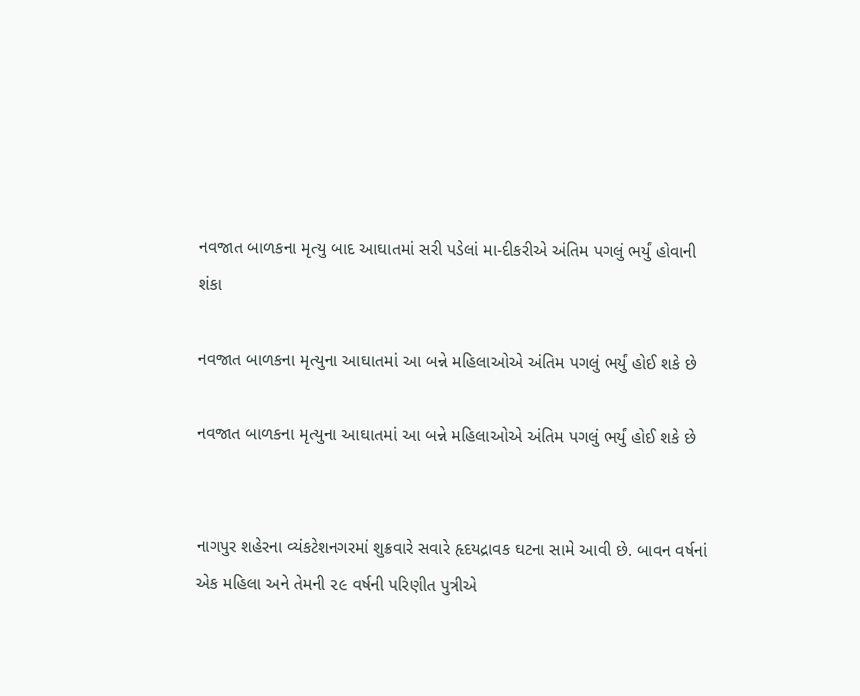નવજાત બાળકના મૃત્યુ બાદ આઘાતમાં સરી પડેલાં મા-દીકરીએ અંતિમ પગલું ભર્યું હોવાની શંકા

નવજાત બાળકના મૃત્યુના આઘાતમાં આ બન્ને મહિલાઓએ અંતિમ પગલું ભર્યું હોઈ શકે છે

નવજાત બાળકના મૃત્યુના આઘાતમાં આ બન્ને મહિલાઓએ અંતિમ પગલું ભર્યું હોઈ શકે છે


નાગપુર શહેરના વ્યંકટેશનગરમાં શુક્રવારે સવારે હૃદયદ્રાવક ઘટના સામે આવી છે. બાવન વર્ષનાં એક મહિલા અને તેમની ૨૯ વર્ષની પરિણીત પુત્રીએ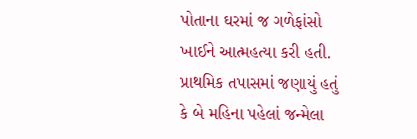પોતાના ઘરમાં જ ગળેફાંસો ખાઈને આત્મહત્યા કરી હતી. પ્રાથમિક તપાસમાં જણાયું હતું કે બે મહિના પહેલાં જન્મેલા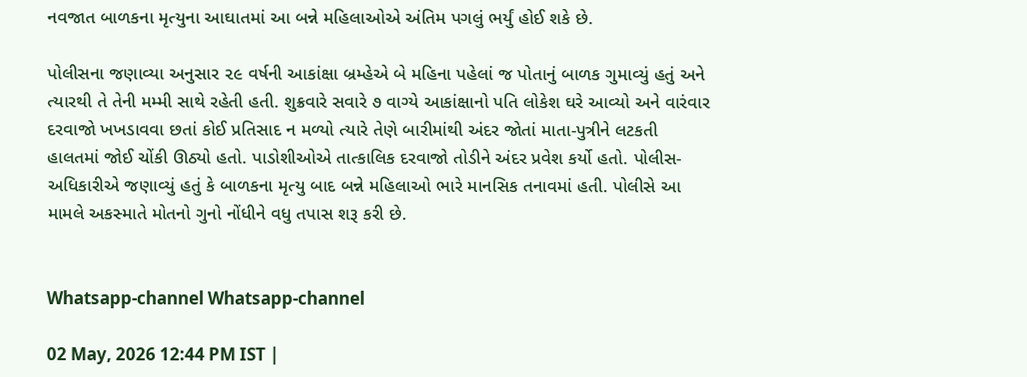નવજાત બાળકના મૃત્યુના આઘાતમાં આ બન્ને મહિલાઓએ અંતિમ પગલું ભર્યું હોઈ શકે છે.

પોલીસના જણાવ્યા અનુસાર ૨૯ વર્ષની આકાંક્ષા બ્રમ્હેએ બે મહિના પહેલાં જ પોતાનું બાળક ગુમાવ્યું હતું અને ત્યારથી તે તેની મમ્મી સાથે રહેતી હતી. શુક્રવારે સવારે ૭ વાગ્યે આકાંક્ષાનો પતિ લોકેશ ઘરે આવ્યો અને વારંવાર દરવાજો ખખડાવવા છતાં કોઈ પ્રતિસાદ ન મળ્યો ત્યારે તેણે બારીમાંથી અંદર જોતાં માતા-પુત્રીને લટકતી હાલતમાં જોઈ ચોંકી ઊઠ્યો હતો. પાડોશીઓએ તાત્કાલિક દરવાજો તોડીને અંદર પ્રવેશ કર્યો હતો. પોલીસ-અધિકારીએ જણાવ્યું હતું કે બાળકના મૃત્યુ બાદ બન્ને મહિલાઓ ભારે માનસિક તનાવમાં હતી. પોલીસે આ મામલે અકસ્માતે મોતનો ગુનો નોંધીને વધુ તપાસ શરૂ કરી છે.


Whatsapp-channel Whatsapp-channel

02 May, 2026 12:44 PM IST |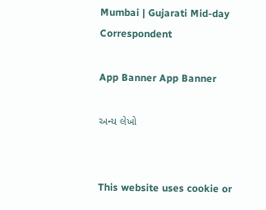Mumbai | Gujarati Mid-day Correspondent

App Banner App Banner

અન્ય લેખો


This website uses cookie or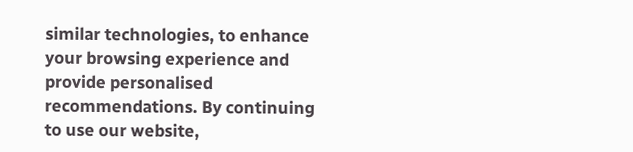similar technologies, to enhance your browsing experience and provide personalised recommendations. By continuing to use our website,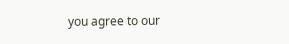you agree to our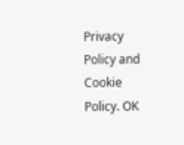Privacy Policy and Cookie Policy. OK